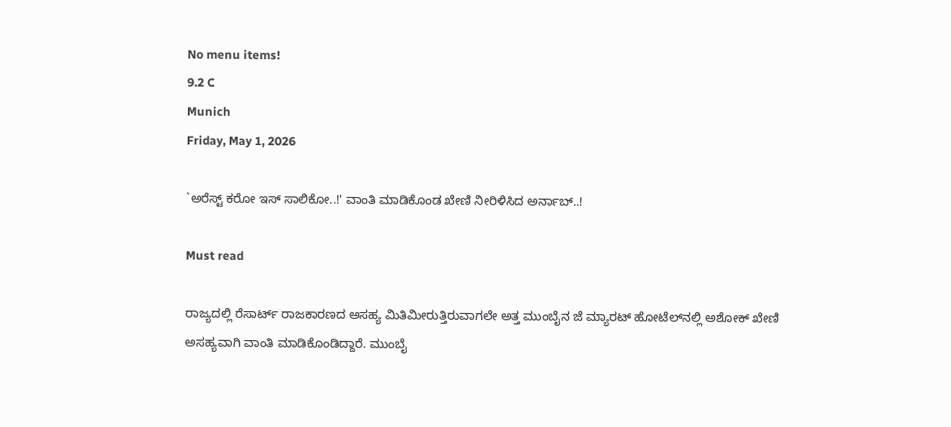No menu items!
9.2 C
Munich
Friday, May 1, 2026

`ಅರೆಸ್ಟ್ ಕರೋ ಇಸ್ ಸಾಲಿಕೋ..!' ವಾಂತಿ ಮಾಡಿಕೊಂಡ ಖೇಣಿ ನೀರಿಳಿಸಿದ ಅರ್ನಾಬ್..!

Must read

ರಾಜ್ಯದಲ್ಲಿ ರೆಸಾರ್ಟ್ ರಾಜಕಾರಣದ ಅಸಹ್ಯ ಮಿತಿಮೀರುತ್ತಿರುವಾಗಲೇ ಅತ್ತ ಮುಂಬೈನ ಜೆ ಮ್ಯಾರಟ್ ಹೋಟೆಲ್‍ನಲ್ಲಿ ಅಶೋಕ್ ಖೇಣಿ ಅಸಹ್ಯವಾಗಿ ವಾಂತಿ ಮಾಡಿಕೊಂಡಿದ್ದಾರೆ. ಮುಂಬೈ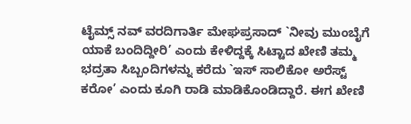ಟೈಮ್ಸ್ ನವ್ ವರದಿಗಾರ್ತಿ ಮೇಘಪ್ರಸಾದ್ `ನೀವು ಮುಂಬೈಗೆ ಯಾಕೆ ಬಂದಿದ್ದೀರಿ’ ಎಂದು ಕೇಳಿದ್ದಕ್ಕೆ ಸಿಟ್ಟಾದ ಖೇಣಿ ತಮ್ಮ ಭದ್ರತಾ ಸಿಬ್ಬಂದಿಗಳನ್ನು ಕರೆದು `ಇಸ್ ಸಾಲಿಕೋ ಅರೆಸ್ಟ್ ಕರೋ’ ಎಂದು ಕೂಗಿ ರಾಡಿ ಮಾಡಿಕೊಂಡಿದ್ದಾರೆ. ಈಗ ಖೇಣಿ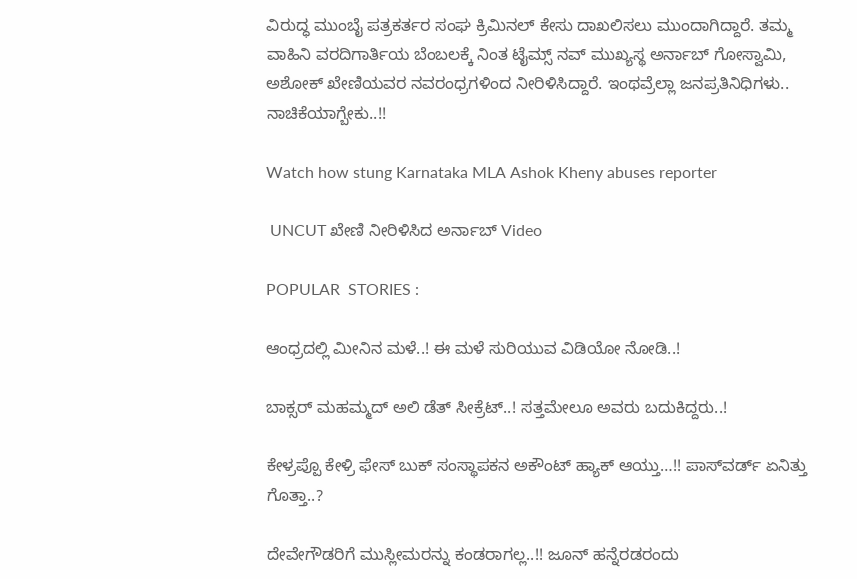ವಿರುದ್ಧ ಮುಂಬೈ ಪತ್ರಕರ್ತರ ಸಂಘ ಕ್ರಿಮಿನಲ್ ಕೇಸು ದಾಖಲಿಸಲು ಮುಂದಾಗಿದ್ದಾರೆ. ತಮ್ಮ ವಾಹಿನಿ ವರದಿಗಾರ್ತಿಯ ಬೆಂಬಲಕ್ಕೆ ನಿಂತ ಟೈಮ್ಸ್ ನವ್ ಮುಖ್ಯಸ್ಥ ಅರ್ನಾಬ್ ಗೋಸ್ವಾಮಿ, ಅಶೋಕ್ ಖೇಣಿಯವರ ನವರಂಧ್ರಗಳಿಂದ ನೀರಿಳಿಸಿದ್ದಾರೆ. ಇಂಥವ್ರೆಲ್ಲಾ ಜನಪ್ರತಿನಿಧಿಗಳು.. ನಾಚಿಕೆಯಾಗ್ಬೇಕು..!!

Watch how stung Karnataka MLA Ashok Kheny abuses reporter

 UNCUT ಖೇಣಿ ನೀರಿಳಿಸಿದ ಅರ್ನಾಬ್ Video

POPULAR  STORIES :

ಆಂಧ್ರದಲ್ಲಿ ಮೀನಿನ ಮಳೆ..! ಈ ಮಳೆ ಸುರಿಯುವ ವಿಡಿಯೋ ನೋಡಿ..!

ಬಾಕ್ಸರ್ ಮಹಮ್ಮದ್ ಅಲಿ ಡೆತ್ ಸೀಕ್ರೆಟ್..! ಸತ್ತಮೇಲೂ ಅವರು ಬದುಕಿದ್ದರು..!

ಕೇಳ್ರಪ್ಪೊ ಕೇಳ್ರಿ ಫೇಸ್ ಬುಕ್ ಸಂಸ್ಥಾಪಕನ ಅಕೌಂಟ್ ಹ್ಯಾಕ್ ಆಯ್ತು…!! ಪಾಸ್‍ವರ್ಡ್ ಏನಿತ್ತು ಗೊತ್ತಾ..?

ದೇವೇಗೌಡರಿಗೆ ಮುಸ್ಲೀಮರನ್ನು ಕಂಡರಾಗಲ್ಲ..!! ಜೂನ್ ಹನ್ನೆರಡರಂದು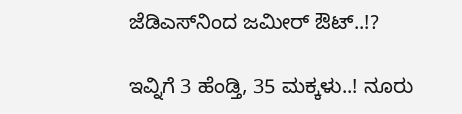ಜೆಡಿಎಸ್‍ನಿಂದ ಜಮೀರ್ ಔಟ್..!?

ಇವ್ನಿಗೆ 3 ಹೆಂಡ್ತಿ, 35 ಮಕ್ಕಳು..! ನೂರು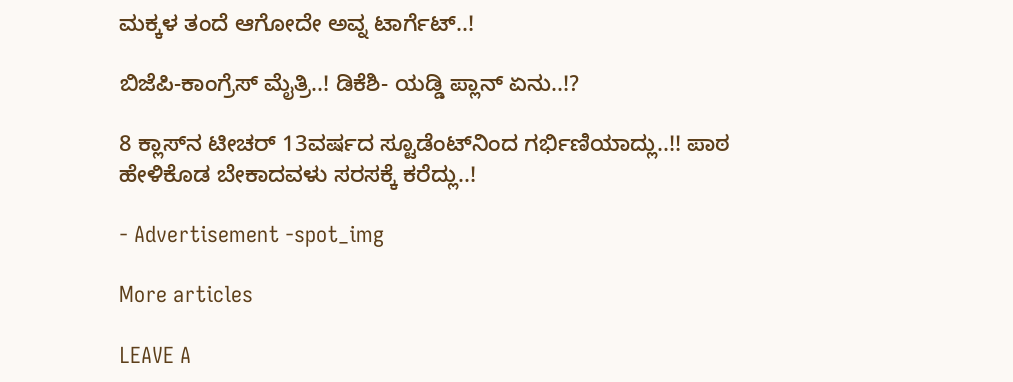ಮಕ್ಕಳ ತಂದೆ ಆಗೋದೇ ಅವ್ನ ಟಾರ್ಗೆಟ್..!

ಬಿಜೆಪಿ-ಕಾಂಗ್ರೆಸ್ ಮೈತ್ರಿ..! ಡಿಕೆಶಿ- ಯಡ್ಡಿ ಪ್ಲಾನ್ ಏನು..!?

8 ಕ್ಲಾಸ್‍ನ ಟೀಚರ್ 13ವರ್ಷದ ಸ್ಟೂಡೆಂಟ್‍ನಿಂದ ಗರ್ಭಿಣಿಯಾದ್ಲು..!! ಪಾಠ ಹೇಳಿಕೊಡ ಬೇಕಾದವಳು ಸರಸಕ್ಕೆ ಕರೆದ್ಲು..!

- Advertisement -spot_img

More articles

LEAVE A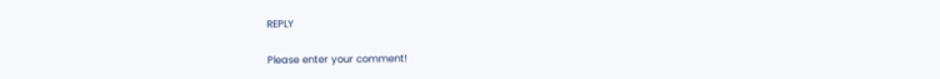REPLY

Please enter your comment!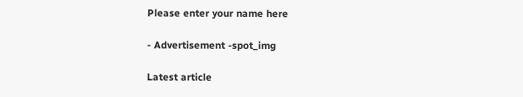Please enter your name here

- Advertisement -spot_img

Latest article